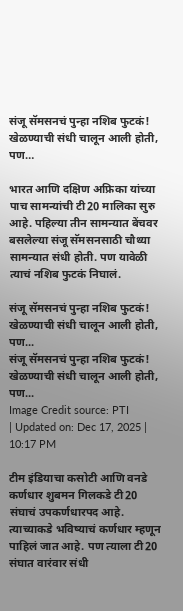संजू सॅमसनचं पुन्हा नशिब फुटकं! खेळण्याची संधी चालून आली होती, पण…

भारत आणि दक्षिण अफ्रिका यांच्या पाच सामन्यांची टी20 मालिका सुरु आहे. पहिल्या तीन सामन्यात बेंचवर बसलेल्या संजू सॅमसनसाठी चौथ्या सामन्यात संधी होती. पण यावेळी त्याचं नशिब फुटकं निघालं.

संजू सॅमसनचं पुन्हा नशिब फुटकं! खेळण्याची संधी चालून आली होती, पण...
संजू सॅमसनचं पुन्हा नशिब फुटकं! खेळण्याची संधी चालून आली होती, पण...
Image Credit source: PTI
| Updated on: Dec 17, 2025 | 10:17 PM

टीम इंडियाचा कसोटी आणि वनडे कर्णधार शुबमन गिलकडे टी20 संघाचं उपकर्णधारपद आहे. त्याच्याकडे भविष्याचं कर्णधार म्हणून पाहिलं जात आहे. पण त्याला टी20 संघात वारंवार संधी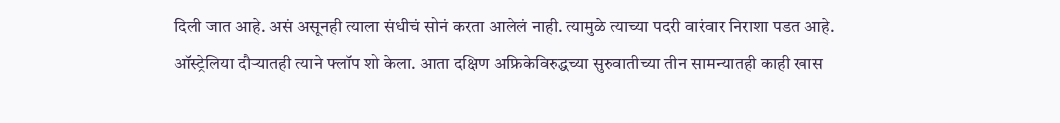दिली जात आहे. असं असूनही त्याला संधीचं सोनं करता आलेलं नाही. त्यामुळे त्याच्या पदरी वारंवार निराशा पडत आहे. ऑस्ट्रेलिया दौऱ्यातही त्याने फ्लॉप शो केला. आता दक्षिण अफ्रिकेविरुद्धच्या सुरुवातीच्या तीन सामन्यातही काही खास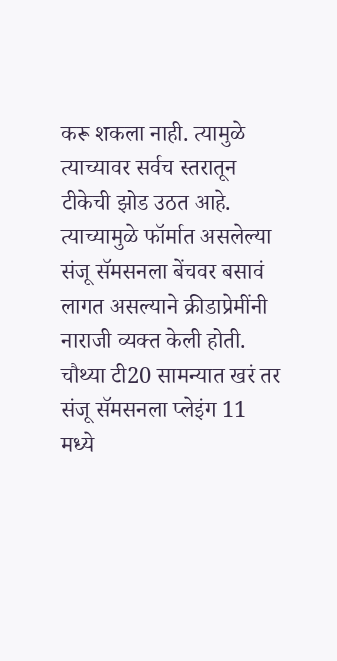करू शकला नाही. त्यामुळे त्याच्यावर सर्वच स्तरातून टीकेची झोड उठत आहे. त्याच्यामुळे फॉर्मात असलेल्या संजू सॅमसनला बेंचवर बसावं लागत असल्याने क्रीडाप्रेमींनी नाराजी व्यक्त केली होती. चौथ्या टी20 सामन्यात खरं तर संजू सॅमसनला प्लेइंग 11 मध्ये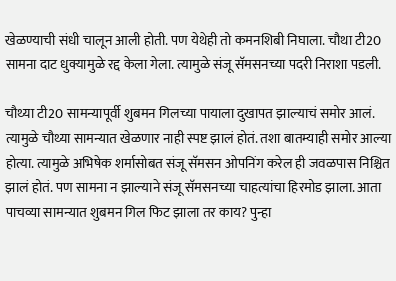खेळण्याची संधी चालून आली होती. पण येथेही तो कमनशिबी निघाला. चौथा टी20 सामना दाट धुक्यामुळे रद्द केला गेला. त्यामुळे संजू सॅमसनच्या पदरी निराशा पडली.

चौथ्या टी20 सामन्यापूर्वी शुबमन गिलच्या पायाला दुखापत झाल्याचं समोर आलं. त्यामुळे चौथ्या सामन्यात खेळणार नाही स्पष्ट झालं होतं. तशा बातम्याही समोर आल्या होत्या. त्यामुळे अभिषेक शर्मासोबत संजू सॅमसन ओपनिंग करेल ही जवळपास निश्चित झालं होतं. पण सामना न झाल्याने संजू सॅमसनच्या चाहत्यांचा हिरमोड झाला. आता पाचव्या सामन्यात शुबमन गिल फिट झाला तर काय? पुन्हा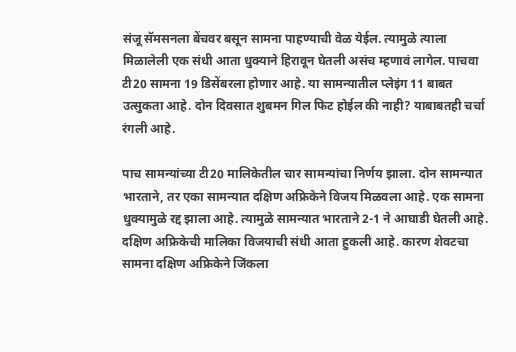संजू सॅमसनला बेंचवर बसून सामना पाहण्याची वेळ येईल. त्यामुळे त्याला मिळालेली एक संधी आता धुक्याने हिरावून घेतली असंच म्हणावं लागेल. पाचवा टी20 सामना 19 डिसेंबरला होणार आहे. या सामन्यातील प्लेइंग 11 बाबत उत्सुकता आहे. दोन दिवसात शुबमन गिल फिट होईल की नाही? याबाबतही चर्चा रंगली आहे.

पाच सामन्यांच्या टी20 मालिकेतील चार सामन्यांचा निर्णय झाला. दोन सामन्यात भारताने, तर एका सामन्यात दक्षिण अफ्रिकेने विजय मिळवला आहे. एक सामना धुक्यामुळे रद्द झाला आहे. त्यामुळे सामन्यात भारताने 2-1 ने आघाडी घेतली आहे. दक्षिण अफ्रिकेची मालिका विजयाची संधी आता हुकली आहे. कारण शेवटचा सामना दक्षिण अफ्रिकेने जिंकला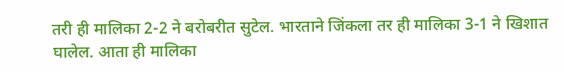तरी ही मालिका 2-2 ने बरोबरीत सुटेल. भारताने जिंकला तर ही मालिका 3-1 ने खिशात घालेल. आता ही मालिका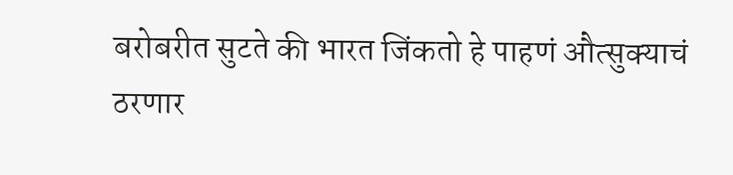बरोबरीत सुटते की भारत जिंकतो हे पाहणं औत्सुक्याचं ठरणार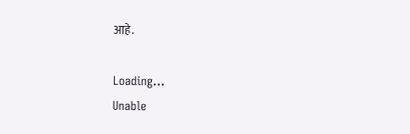आहे.

Loading...
Unable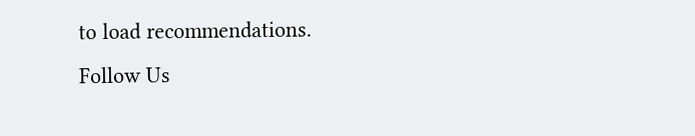to load recommendations.
Follow Us